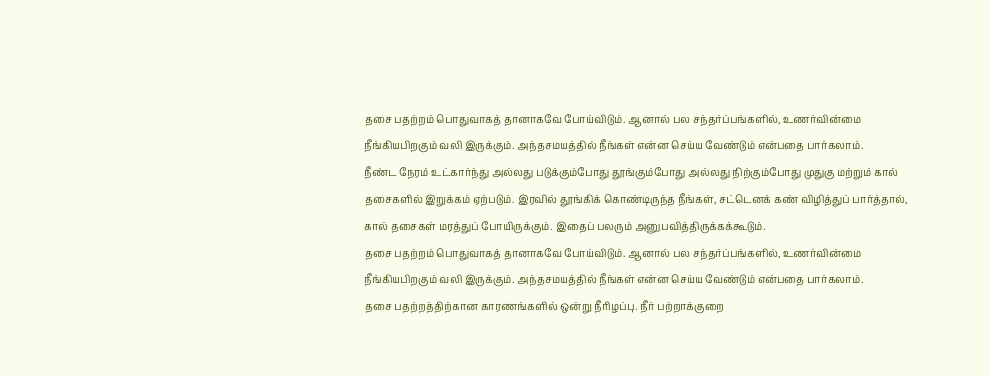தசை பதற்றம் பொதுவாகத் தானாகவே போய்விடும். ஆனால் பல சந்தர்ப்பங்களில், உணர்வின்மை நீங்கியபிறகும் வலி இருக்கும். அந்தசமயத்தில் நீங்கள் என்ன செய்ய வேண்டும் என்பதை பார்கலாம்.
நீண்ட நேரம் உட்கார்ந்து அல்லது படுக்கும்போது தூங்கும்போது அல்லது நிற்கும்போது முதுகு மற்றும் கால் தசைகளில் இறுக்கம் ஏற்படும். இரவில் தூங்கிக் கொண்டிருந்த நீங்கள், சட்டெனக் கண் விழித்துப் பார்த்தால், கால் தசைகள் மரத்துப் போயிருக்கும். இதைப் பலரும் அனுபவித்திருக்கக்கூடும்.
தசை பதற்றம் பொதுவாகத் தானாகவே போய்விடும். ஆனால் பல சந்தர்ப்பங்களில், உணர்வின்மை நீங்கியபிறகும் வலி இருக்கும். அந்தசமயத்தில் நீங்கள் என்ன செய்ய வேண்டும் என்பதை பார்கலாம்.
தசை பதற்றத்திற்கான காரணங்களில் ஒன்று நீரிழப்பு. நீர் பற்றாக்குறை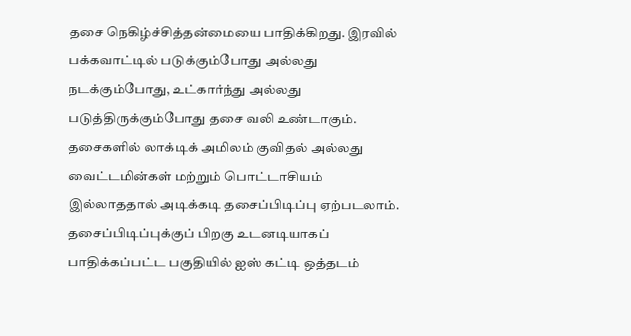தசை நெகிழ்ச்சித்தன்மையை பாதிக்கிறது. இரவில் பக்கவாட்டில் படுக்கும்போது அல்லது நடக்கும்போது, உட்கார்ந்து அல்லது படுத்திருக்கும்போது தசை வலி உண்டாகும். தசைகளில் லாக்டிக் அமிலம் குவிதல் அல்லது வைட்டமின்கள் மற்றும் பொட்டாசியம் இல்லாததால் அடிக்கடி தசைப்பிடிப்பு ஏற்படலாம்.
தசைப்பிடிப்புக்குப் பிறகு உடனடியாகப் பாதிக்கப்பட்ட பகுதியில் ஐஸ் கட்டி ஒத்தடம்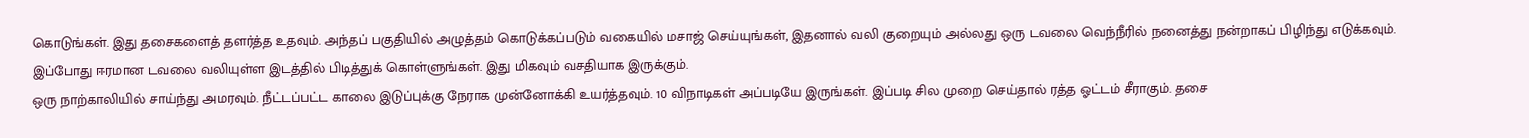கொடுங்கள். இது தசைகளைத் தளர்த்த உதவும். அந்தப் பகுதியில் அழுத்தம் கொடுக்கப்படும் வகையில் மசாஜ் செய்யுங்கள், இதனால் வலி குறையும் அல்லது ஒரு டவலை வெந்நீரில் நனைத்து நன்றாகப் பிழிந்து எடுக்கவும். இப்போது ஈரமான டவலை வலியுள்ள இடத்தில் பிடித்துக் கொள்ளுங்கள். இது மிகவும் வசதியாக இருக்கும்.
ஒரு நாற்காலியில் சாய்ந்து அமரவும். நீட்டப்பட்ட காலை இடுப்புக்கு நேராக முன்னோக்கி உயர்த்தவும். 10 விநாடிகள் அப்படியே இருங்கள். இப்படி சில முறை செய்தால் ரத்த ஓட்டம் சீராகும். தசை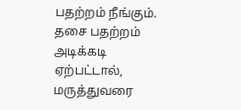பதற்றம் நீங்கும்.
தசை பதற்றம் அடிக்கடி ஏற்பட்டால், மருத்துவரை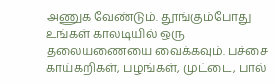அணுக வேண்டும். தூங்கும்போது உங்கள் காலடியில் ஒரு தலையணையை வைக்கவும். பச்சை காய்கறிகள், பழங்கள், முட்டை, பால்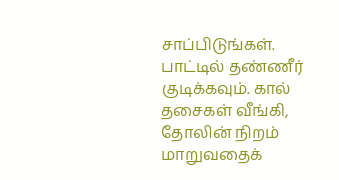சாப்பிடுங்கள். பாட்டில் தண்ணீர் குடிக்கவும். கால் தசைகள் வீங்கி, தோலின் நிறம் மாறுவதைக்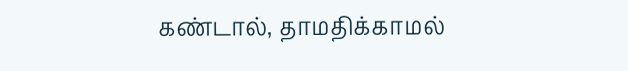கண்டால், தாமதிக்காமல்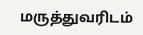மருத்துவரிடம்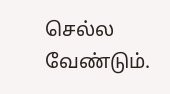செல்ல வேண்டும்.